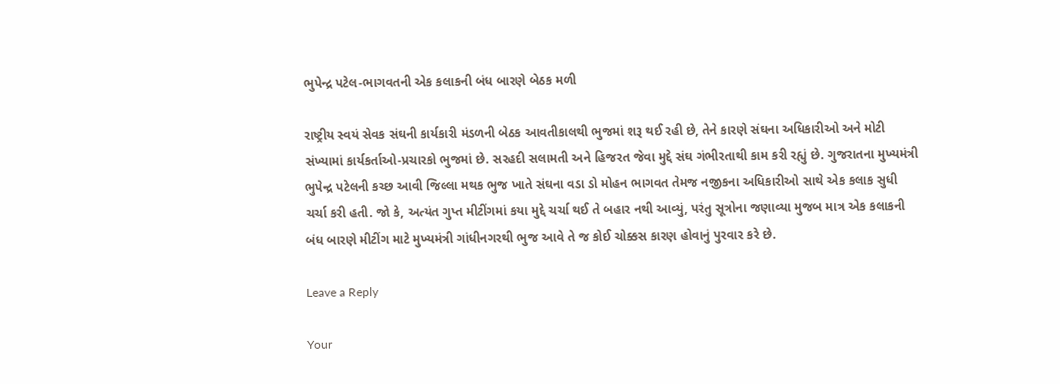ભુપેન્દ્ર પટેલ-ભાગવતની એક કલાકની બંધ બારણે બેઠક મળી

રાષ્ટ્રીય સ્વયં સેવક સંઘની કાર્યકારી મંડળની બેઠક આવતીકાલથી ભુજમાં શરૂ થઈ રહી છે, તેને કારણે સંઘના અધિકારીઓ અને મોટી સંખ્યામાં કાર્યકર્તાઓ-પ્રચારકો ભુજમાં છે. સરહદી સલામતી અને હિજરત જેવા મુદ્દે સંઘ ગંભીરતાથી કામ કરી રહ્યું છે. ગુજરાતના મુખ્યમંત્રી ભુપેન્દ્ર પટેલની કચ્છ આવી જિલ્લા મથક ભુજ ખાતે સંઘના વડા ડો મોહન ભાગવત તેમજ નજીકના અધિકારીઓ સાથે એક કલાક સુધી ચર્ચા કરી હતી. જો કે, અત્યંત ગુપ્ત મીટીંગમાં કયા મુદ્દે ચર્ચા થઈ તે બહાર નથી આવ્યું, પરંતુ સૂત્રોના જણાવ્યા મુજબ માત્ર એક કલાકની બંધ બારણે મીટીંગ માટે મુખ્યમંત્રી ગાંધીનગરથી ભુજ આવે તે જ કોઈ ચોક્કસ કારણ હોવાનું પુરવાર કરે છે.

Leave a Reply

Your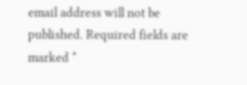email address will not be published. Required fields are marked *